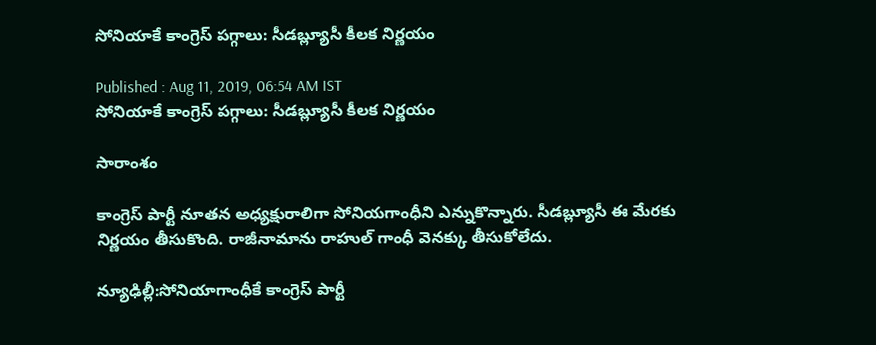సోనియాకే కాంగ్రెస్ పగ్గాలు: సీడబ్ల్యూసీ కీలక నిర్ణయం

Published : Aug 11, 2019, 06:54 AM IST
సోనియాకే కాంగ్రెస్ పగ్గాలు: సీడబ్ల్యూసీ కీలక నిర్ణయం

సారాంశం

కాంగ్రెస్ పార్టీ నూతన అధ్యక్షురాలిగా సోనియగాంధీని ఎన్నుకొన్నారు. సీడబ్ల్యూసీ ఈ మేరకు నిర్ణయం తీసుకొంది. రాజీనామాను రాహుల్ గాంధీ వెనక్కు తీసుకోలేదు.

న్యూఢిల్లీ:సోనియాగాంధీకే కాంగ్రెస్ పార్టీ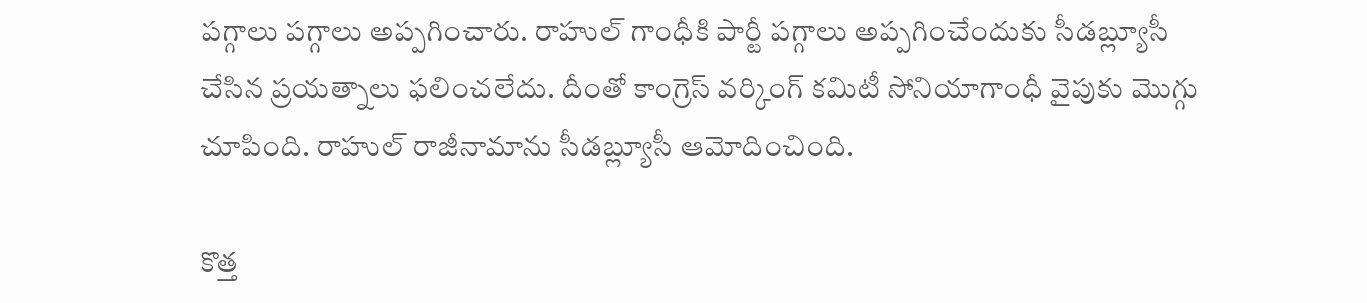పగ్గాలు పగ్గాలు అప్పగించారు. రాహుల్ గాంధీకి పార్టీ పగ్గాలు అప్పగించేందుకు సీడబ్ల్యూసీ చేసిన ప్రయత్నాలు ఫలించలేదు. దీంతో కాంగ్రెస్ వర్కింగ్ కమిటీ సోనియాగాంధీ వైపుకు మొగ్గు చూపింది. రాహుల్ రాజీనామాను సీడబ్ల్యూసీ ఆమోదించింది.

కొత్త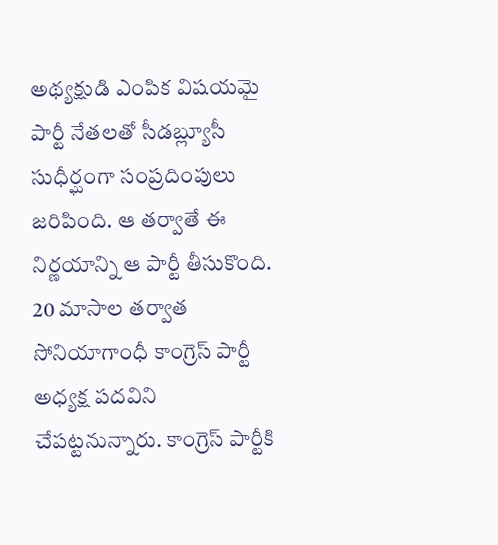అథ్యక్షుడి ఎంపిక విషయమై పార్టీ నేతలతో సీడబ్ల్యూసీ సుధీర్ఘంగా సంప్రదింపులు జరిపింది. ఆ తర్వాతే ఈ నిర్ణయాన్ని ఆ పార్టీ తీసుకొంది. 20 మాసాల తర్వాత సోనియాగాంధీ కాంగ్రెస్ పార్టీ అధ్యక్ష పదవిని చేపట్టనున్నారు. కాంగ్రెస్ పార్టీకి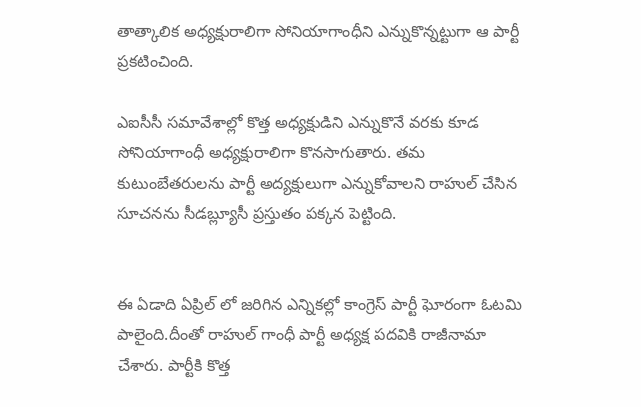తాత్కాలిక అధ్యక్షురాలిగా సోనియాగాంధీని ఎన్నుకొన్నట్టుగా ఆ పార్టీ ప్రకటించింది.

ఎఐసీసీ సమావేశాల్లో కొత్త అధ్యక్షుడిని ఎన్నుకొనే వరకు కూడ సోనియాగాంధీ అధ్యక్షురాలిగా కొనసాగుతారు. తమ కుటుంబేతరులను పార్టీ అద్యక్షులుగా ఎన్నుకోవాలని రాహుల్ చేసిన సూచనను సీడబ్ల్యూసీ ప్రస్తుతం పక్కన పెట్టింది.


ఈ ఏడాది ఏప్రిల్ లో జరిగిన ఎన్నికల్లో కాంగ్రెస్ పార్టీ ఘోరంగా ఓటమి పాలైంది.దీంతో రాహుల్ గాంధీ పార్టీ అధ్యక్ష పదవికి రాజీనామా చేశారు. పార్టీకి కొత్త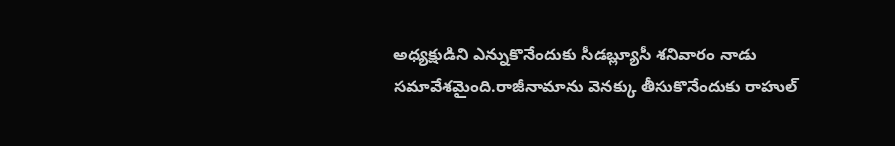అధ్యక్షుడిని ఎన్నుకొనేందుకు సీడబ్ల్యూసీ శనివారం నాడు సమావేశమైంది.రాజీనామాను వెనక్కు తీసుకొనేందుకు రాహుల్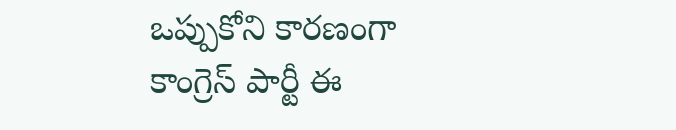ఒప్పుకోని కారణంగా కాంగ్రెస్ పార్టీ ఈ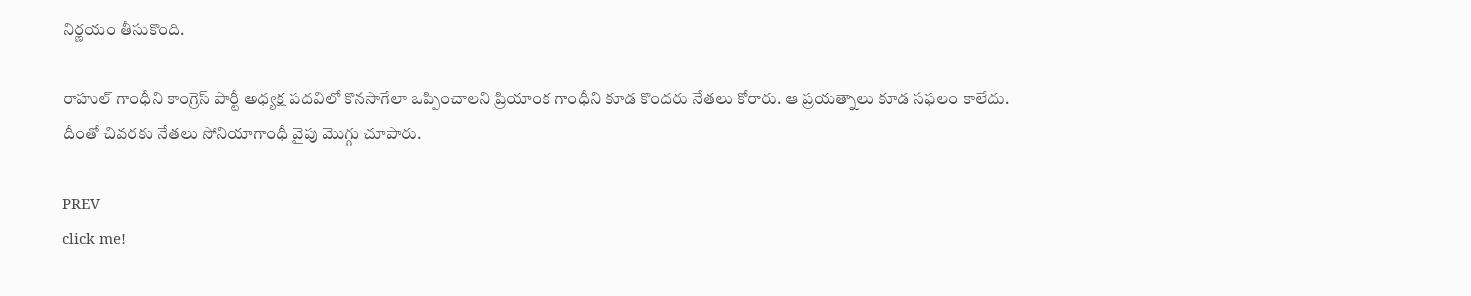నిర్ణయం తీసుకొంది.

రాహుల్ గాంధీని కాంగ్రెస్ పార్టీ అధ్యక్ష పదవిలో కొనసాగేలా ఒప్పించాలని ప్రియాంక గాంధీని కూడ కొందరు నేతలు కోరారు. ఆ ప్రయత్నాలు కూడ సఫలం కాలేదు. దీంతో చివరకు నేతలు సోనియాగాంధీ వైపు మొగ్గు చూపారు.

PREV
click me!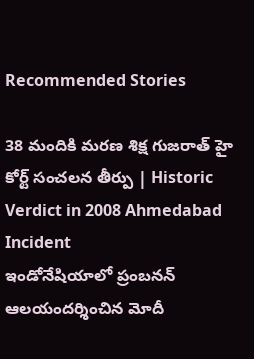Recommended Stories

38 మందికి మరణ శిక్ష గుజరాత్ హై కోర్ట్ సంచలన తీర్పు | Historic Verdict in 2008 Ahmedabad Incident
ఇండోనేషియాలో ప్రంబనన్ ఆలయందర్శించిన మోదీ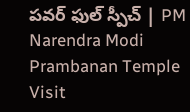పవర్ ఫుల్ స్పీచ్ | PM Narendra Modi Prambanan Temple Visit